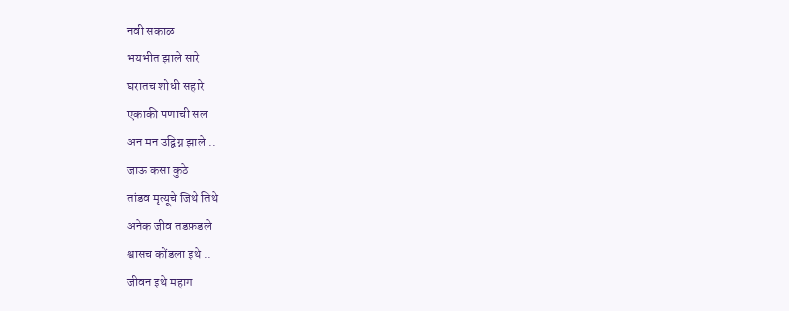नवी सकाळ
भयभीत झाले सारे
घरातच शोधी सहारे
एकाकी पणाची सल
अन मन उद्विग्न झाले ..
जाऊ कसा कुठे
तांडव मृत्यूचे जिथे तिथे
अनेक जीव तडफ़डले
श्वासच कोंडला इथे ..
जीवन इथे महाग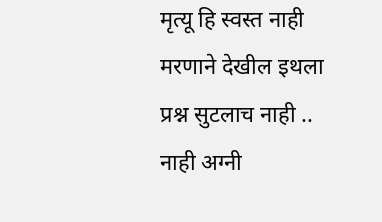मृत्यू हि स्वस्त नाही
मरणाने देखील इथला
प्रश्न सुटलाच नाही ..
नाही अग्नी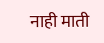नाही माती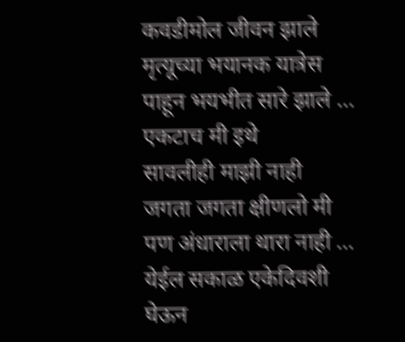कवडीमोल जीवन झाले
मृत्यूच्या भयानक यात्रेस
पाहून भयभीत सारे झाले …
एकटाच मी इथे
सावलीही माझी नाही
जगता जगता क्षीणलो मी
पण अंधाराला थारा नाही …
येईल सकाळ एकेदिवशी
घेऊन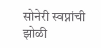सोनेरी स्वप्नांची झोळी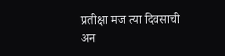प्रतीक्षा मज त्या दिवसाची
अन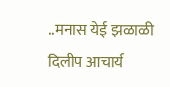..मनास येई झळाळी
दिलीप आचार्य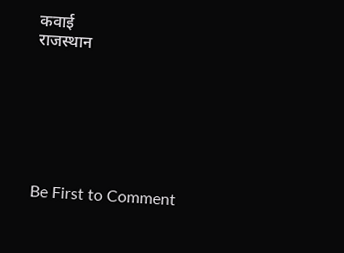कवाई
राजस्थान







Be First to Comment